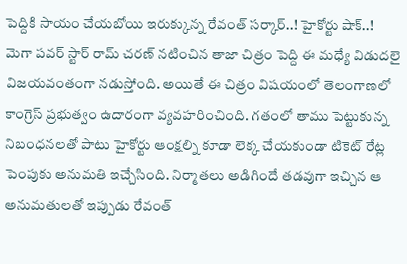పెద్దికి సాయం చేయబోయి ఇరుక్కున్న రేవంత్ సర్కార్..! హైకోర్టు షాక్..!
మెగా పవర్ స్టార్ రామ్ చరణ్ నటించిన తాజా చిత్రం పెద్ది ఈ మధ్యే విడుదలై విజయవంతంగా నడుస్తోంది. అయితే ఈ చిత్రం విషయంలో తెలంగాణలో కాంగ్రెస్ ప్రభుత్వం ఉదారంగా వ్యవహరించింది. గతంలో తాము పెట్టుకున్న నిబంధనలతో పాటు హైకోర్టు ఆంక్షల్ని కూడా లెక్క చేయకుండా టికెట్ రేట్ల పెంపుకు అనుమతి ఇచ్చేసింది. నిర్మాతలు అడిగిందే తడవుగా ఇచ్చిన ఆ అనుమతులతో ఇప్పుడు రేవంత్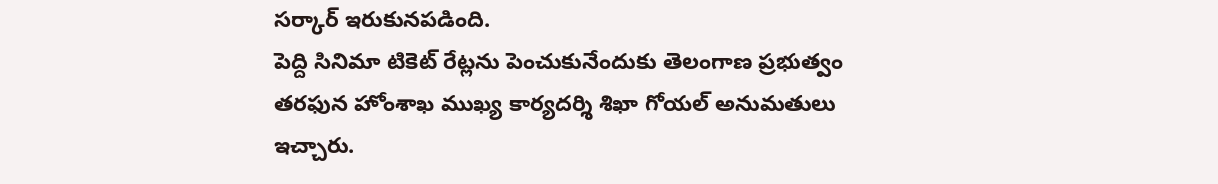సర్కార్ ఇరుకునపడింది.
పెద్ది సినిమా టికెట్ రేట్లను పెంచుకునేందుకు తెలంగాణ ప్రభుత్వం తరఫున హోంశాఖ ముఖ్య కార్యదర్శి శిఖా గోయల్ అనుమతులు ఇచ్చారు.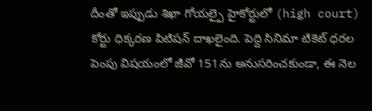దీంతో ఇప్పుడు శిఖా గోయల్పై హైకోర్టులో (high court) కోర్టు ధిక్కరణ పిటిషన్ దాఖలైంది. పెద్ది సినిమా టికెట్ ధరల పెంపు విషయంలో జీవో 151ను అనుసరించకుండా, ఈ నెల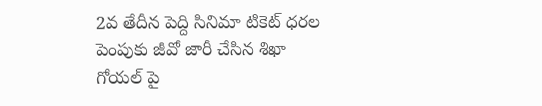2వ తేదీన పెద్ది సినిమా టికెట్ ధరల పెంపుకు జీవో జారీ చేసిన శిఖా గోయల్ పై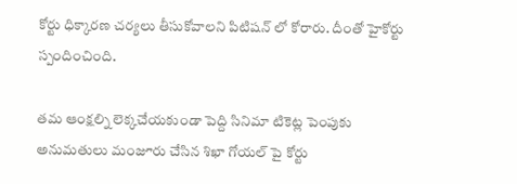కోర్టు ధిక్కారణ చర్యలు తీసుకోవాలని పిటిషన్ లో కోరారు. దీంతో హైకోర్టు స్పందించింది.

తమ ఆంక్షల్ని లెక్కచేయకుండా పెద్ది సినిమా టికెట్ల పెంపుకు అనుమతులు మంజూరు చేసిన శిఖా గోయల్ పై కోర్టు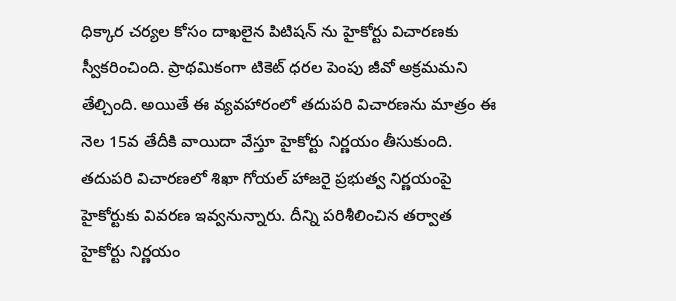ధిక్కార చర్యల కోసం దాఖలైన పిటిషన్ ను హైకోర్టు విచారణకు స్వీకరించింది. ప్రాథమికంగా టికెట్ ధరల పెంపు జీవో అక్రమమని తేల్చింది. అయితే ఈ వ్యవహారంలో తదుపరి విచారణను మాత్రం ఈ నెల 15వ తేదీకి వాయిదా వేస్తూ హైకోర్టు నిర్ణయం తీసుకుంది. తదుపరి విచారణలో శిఖా గోయల్ హాజరై ప్రభుత్వ నిర్ణయంపై హైకోర్టుకు వివరణ ఇవ్వనున్నారు. దీన్ని పరిశీలించిన తర్వాత హైకోర్టు నిర్ణయం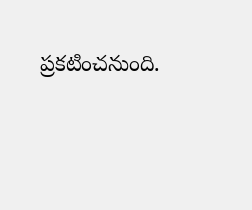ప్రకటించనుంది.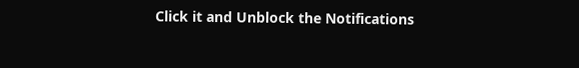Click it and Unblock the Notifications